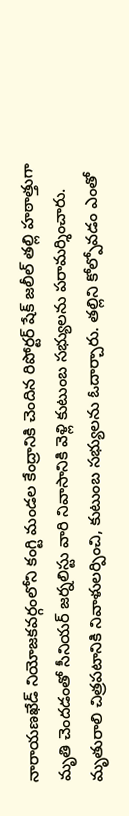నారాయణఖేడ్ నియోజకవర్గంలోని కంగ్టి మండల కేంద్రానికి చెందిన రిపోర్టర్ షేక్ జలీల్ తల్లి హఠాత్తుగా మృతి చెందడంతో సీనియర్ జర్నలిస్టు వారి నివాసానికి వెళ్లి కుటుంబ సభ్యులను పరామర్శించారు. మృతురాలి చిత్రపటానికి నివాళులర్పించి, కుటుంబ సభ్యులను ఓదార్చారు. తల్లిని కోల్పోవడం ఎంతో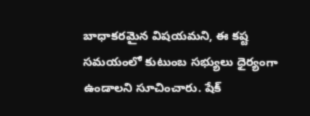బాధాకరమైన విషయమని, ఈ కష్ట సమయంలో కుటుంబ సభ్యులు ధైర్యంగా ఉండాలని సూచించారు. షేక్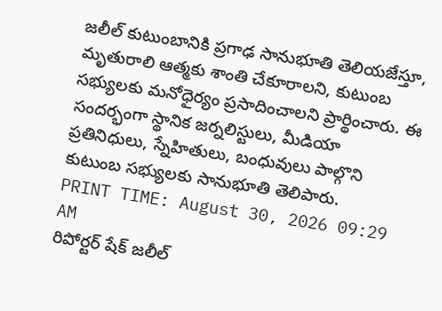జలీల్ కుటుంబానికి ప్రగాఢ సానుభూతి తెలియజేస్తూ, మృతురాలి ఆత్మకు శాంతి చేకూరాలని, కుటుంబ సభ్యులకు మనోధైర్యం ప్రసాదించాలని ప్రార్థించారు. ఈ సందర్భంగా స్థానిక జర్నలిస్టులు, మీడియా ప్రతినిధులు, స్నేహితులు, బంధువులు పాల్గొని కుటుంబ సభ్యులకు సానుభూతి తెలిపారు.
PRINT TIME: August 30, 2026 09:29 AM
రిపోర్టర్ షేక్ జలీల్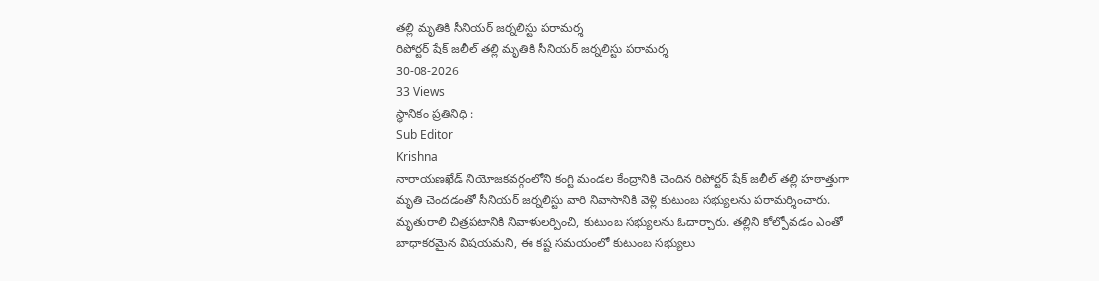తల్లి మృతికి సీనియర్ జర్నలిస్టు పరామర్శ
రిపోర్టర్ షేక్ జలీల్ తల్లి మృతికి సీనియర్ జర్నలిస్టు పరామర్శ
30-08-2026
33 Views
స్థానికం ప్రతినిధి :
Sub Editor
Krishna
నారాయణఖేడ్ నియోజకవర్గంలోని కంగ్టి మండల కేంద్రానికి చెందిన రిపోర్టర్ షేక్ జలీల్ తల్లి హఠాత్తుగా మృతి చెందడంతో సీనియర్ జర్నలిస్టు వారి నివాసానికి వెళ్లి కుటుంబ సభ్యులను పరామర్శించారు. మృతురాలి చిత్రపటానికి నివాళులర్పించి, కుటుంబ సభ్యులను ఓదార్చారు. తల్లిని కోల్పోవడం ఎంతో బాధాకరమైన విషయమని, ఈ కష్ట సమయంలో కుటుంబ సభ్యులు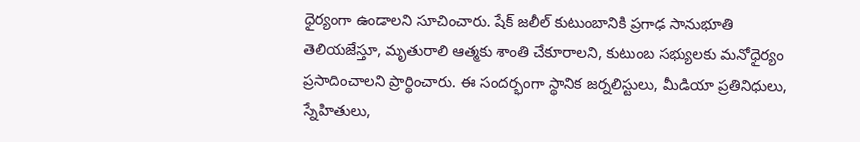ధైర్యంగా ఉండాలని సూచించారు. షేక్ జలీల్ కుటుంబానికి ప్రగాఢ సానుభూతి తెలియజేస్తూ, మృతురాలి ఆత్మకు శాంతి చేకూరాలని, కుటుంబ సభ్యులకు మనోధైర్యం ప్రసాదించాలని ప్రార్థించారు. ఈ సందర్భంగా స్థానిక జర్నలిస్టులు, మీడియా ప్రతినిధులు, స్నేహితులు,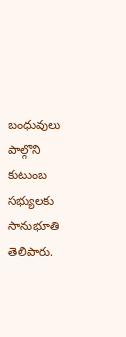బంధువులు పాల్గొని కుటుంబ సభ్యులకు సానుభూతి తెలిపారు.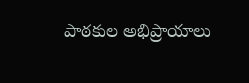పాఠకుల అభిప్రాయాలు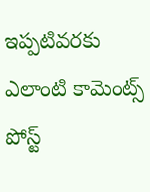ఇప్పటివరకు ఎలాంటి కామెంట్స్ పోస్ట్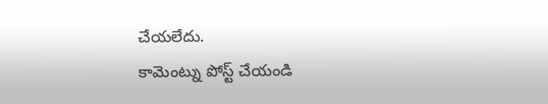చేయలేదు.
కామెంట్ను పోస్ట్ చేయండి